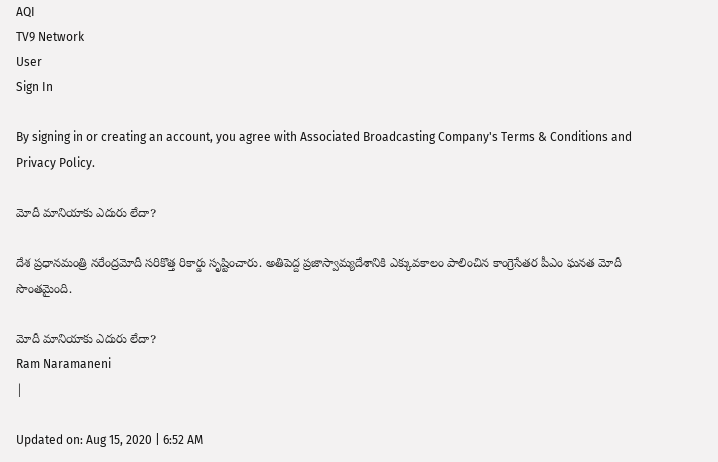AQI
TV9 Network
User
Sign In

By signing in or creating an account, you agree with Associated Broadcasting Company's Terms & Conditions and Privacy Policy.

మోదీ మానియాకు ఎదురు లేదా?

దేశ ప్రధానమంత్రి నరేంద్రమోదీ సరికొత్త రికార్డు సృష్టించారు. అతిపెద్ద ప్రజాస్వామ్యదేశానికి ఎక్కువకాలం పాలించిన కాంగ్రెసేతర పీఎం ఘనత మోదీ సొంతమైంది.

మోదీ మానియాకు ఎదురు లేదా?
Ram Naramaneni
|

Updated on: Aug 15, 2020 | 6:52 AM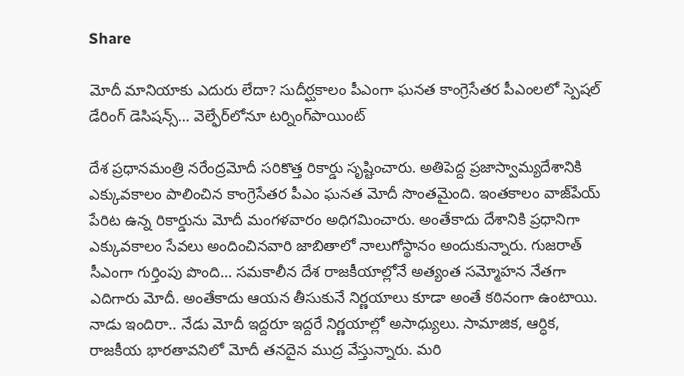Share

మోదీ మానియాకు ఎదురు లేదా? సుదీర్ఘకాలం పీఎంగా ఘనత కాంగ్రెసేతర పీఎంలలో స్పెషల్‌ డేరింగ్‌ డెసిషన్స్‌… వెల్ఫేర్‌లోనూ టర్నింగ్‌పాయింట్‌

దేశ ప్రధానమంత్రి నరేంద్రమోదీ సరికొత్త రికార్డు సృష్టించారు. అతిపెద్ద ప్రజాస్వామ్యదేశానికి ఎక్కువకాలం పాలించిన కాంగ్రెసేతర పీఎం ఘనత మోదీ సొంతమైంది. ఇంతకాలం వాజ్‌పేయ్‌ పేరిట ఉన్న రికార్డును మోదీ మంగళవారం అధిగమించారు. అంతేకాదు దేశానికి ప్రధానిగా ఎక్కువకాలం సేవలు అందించినవారి జాబితాలో నాలుగోస్థానం అందుకున్నారు. గుజరాత్‌ సీఎంగా గుర్తింపు పొంది… సమకాలీన దేశ రాజకీయాల్లోనే అత్యంత సమ్మోహన నేతగా ఎదిగారు మోదీ. అంతేకాదు ఆయన తీసుకునే నిర్ణయాలు కూడా అంతే కఠినంగా ఉంటాయి. నాడు ఇందిరా.. నేడు మోదీ ఇద్దరూ ఇద్దరే నిర్ణయాల్లో అసాధ్యులు. సామాజిక, ఆర్ధిక, రాజకీయ భారతావనిలో మోదీ తనదైన ముద్ర వేస్తున్నారు. మరి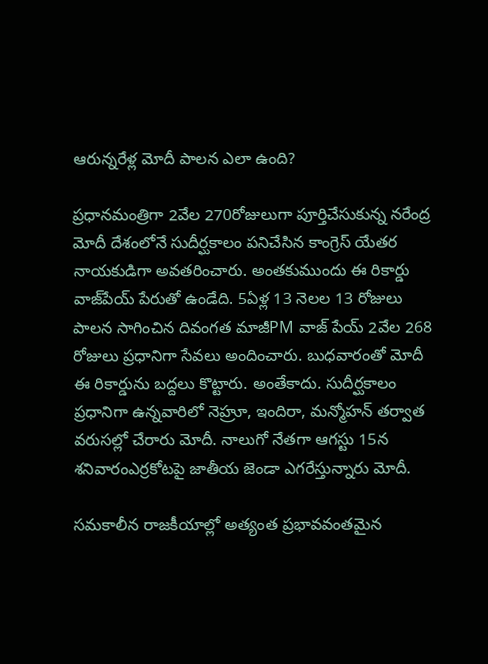ఆరున్నరేళ్ల మోదీ పాలన ఎలా ఉంది?

ప్రధానమంత్రిగా 2వేల 270రోజులుగా పూర్తిచేసుకున్న నరేంద్ర మోదీ దేశంలోనే సుదీర్ఘకాలం పనిచేసిన కాంగ్రెస్‌ యేతర నాయకుడిగా అవతరించారు. అంతకుముందు ఈ రికార్డు వాజ్‌పేయ్‌ పేరుతో ఉండేది. 5ఏళ్ల 13 నెలల 13 రోజులు పాలన సాగించిన దివంగత మాజీPM వాజ్‌ పేయ్‌ 2వేల 268 రోజులు ప్రధానిగా సేవలు అందించారు. బుధవారంతో మోదీ ఈ రికార్డును బద్దలు కొట్టారు. అంతేకాదు. సుదీర్ఘకాలం ప్రధానిగా ఉన్నవారిలో నెహ్రూ, ఇందిరా, మన్మోహన్‌ తర్వాత వరుసల్లో చేరారు మోదీ. నాలుగో నేతగా ఆగస్టు 15న శనివారంఎర్రకోటపై జాతీయ జెండా ఎగరేస్తున్నారు మోదీ.

సమకాలీన రాజకీయాల్లో అత్యంత ప్రభావవంతమైన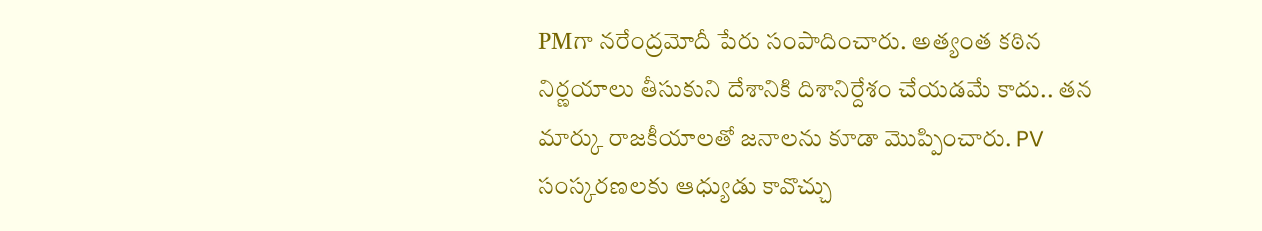PMగా నరేంద్రమోదీ పేరు సంపాదించారు. అత్యంత కఠిన నిర్ణయాలు తీసుకుని దేశానికి దిశానిర్దేశం చేయడమే కాదు.. తన మార్కు రాజకీయాలతో జనాలను కూడా మొప్పించారు. PV సంస్కరణలకు ఆధ్యుడు కావొచ్చు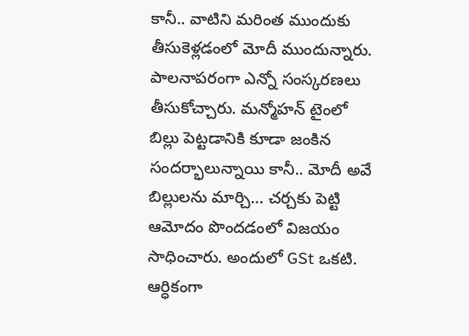కానీ.. వాటిని మరింత ముందుకు తీసుకెళ్లడంలో మోదీ ముందున్నారు. పాలనాపరంగా ఎన్నో సంస్కరణలు తీసుకోచ్చారు. మన్మోహన్‌ టైంలో బిల్లు పెట్టడానికి కూడా జంకిన సందర్భాలున్నాయి కానీ.. మోదీ అవే బిల్లులను మార్చి… చర్చకు పెట్టి ఆమోదం పొందడంలో విజయం సాధించారు. అందులో GSt ఒకటి. ఆర్ధికంగా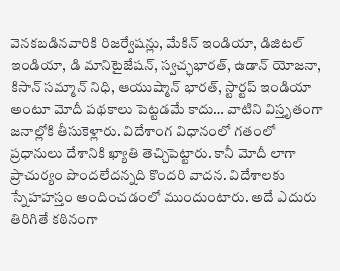వెనకబడినవారికి రిజర్వేషన్లు, మేకిన్‌ ఇండియా, డిజిటల్‌ ఇండియా, డి మానిటైజేషన్, స్వచ్ఛభారత్‌, ఉడాన్‌ యోజనా, కిసాన్‌ సమ్మాన్‌ నిధి, ఆయుష్మాన్‌ భారత్‌, స్టార్టప్‌ ఇండియా అంటూ మోదీ పథకాలు పెట్టడమే కాదు… వాటిని విస్తృతంగా జనాల్లోకి తీసుకెళ్లారు. విదేశాంగ విధానంలో గతంలో ప్రధానులు దేశానికి ఖ్యాతి తెచ్చిపెట్టారు. కానీ మోదీ లాగా ప్రాచుర్యం పొందలేదన్నది కొందరి వాదన. విదేశాలకు స్నేహహస్తం అందించడంలో ముందుంటారు. అదే ఎదురు తిరిగితే కఠినంగా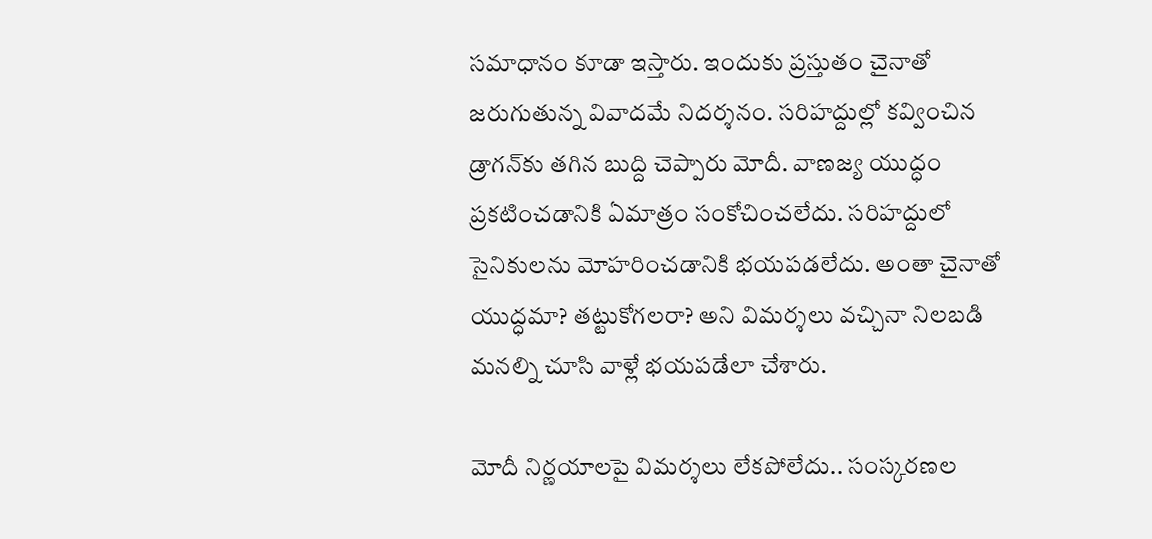సమాధానం కూడా ఇస్తారు. ఇందుకు ప్రస్తుతం చైనాతో జరుగుతున్న వివాదమే నిదర్శనం. సరిహద్దుల్లో కవ్వించిన డ్రాగన్‌కు తగిన బుద్ది చెప్పారు మోదీ. వాణజ్య యుద్ధం ప్రకటించడానికి ఏమాత్రం సంకోచించలేదు. సరిహద్దులో సైనికులను మోహరించడానికి భయపడలేదు. అంతా చైనాతో యుద్ధమా? తట్టుకోగలరా? అని విమర్శలు వచ్చినా నిలబడి మనల్ని చూసి వాళ్లే భయపడేలా చేశారు.

మోదీ నిర్ణయాలపై విమర్శలు లేకపోలేదు.. సంస్కరణల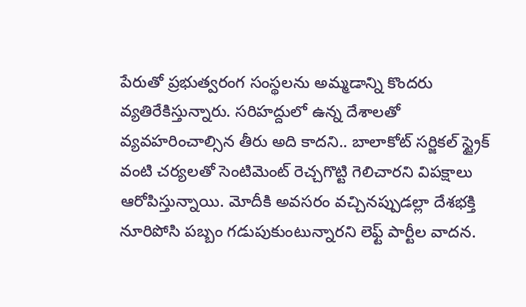పేరుతో ప్రభుత్వరంగ సంస్థలను అమ్మడాన్ని కొందరు వ్యతిరేకిస్తున్నారు. సరిహద్దులో ఉన్న దేశాలతో వ్యవహరించాల్సిన తీరు అది కాదని.. బాలాకోట్‌ సర్జికల్‌ స్ట్రైక్‌ వంటి చర్యలతో సెంటిమెంట్‌ రెచ్చగొట్టి గెలిచారని విపక్షాలు ఆరోపిస్తున్నాయి. మోదీకి అవసరం వచ్చినప్పుడల్లా దేశభక్తి నూరిపోసి పబ్బం గడుపుకుంటున్నారని లెఫ్ట్‌ పార్టీల వాదన.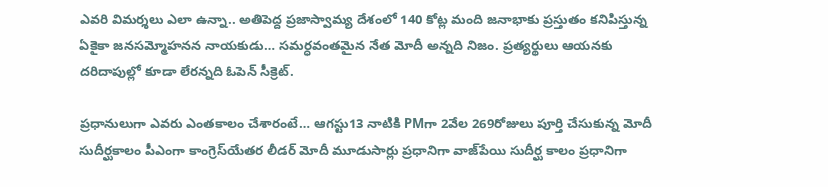ఎవరి విమర్శలు ఎలా ఉన్నా.. అతిపెద్ద ప్రజాస్వామ్య దేశంలో 140 కోట్ల మంది జనాభాకు ప్రస్తుతం కనిపిస్తున్న ఏకైకా జనసమ్మోహనన నాయకుడు… సమర్ధవంతమైన నేత మోదీ అన్నది నిజం. ప్రత్యర్థులు ఆయనకు దరిదాపుల్లో కూడా లేరన్నది ఓపెన్‌ సీక్రెట్‌.

ప్రధానులుగా ఎవరు ఎంతకాలం చేశారంటే… ఆగస్టు13 నాటికి PMగా 2వేల 269రోజులు పూర్తి చేసుకున్న మోదీ సుదీర్ఘకాలం పీఎంగా కాంగ్రెస్‌యేతర లీడర్‌ మోదీ మూడుసార్లు ప్రధానిగా వాజ్‌పేయి సుదీర్ఘ కాలం ప్రధానిగా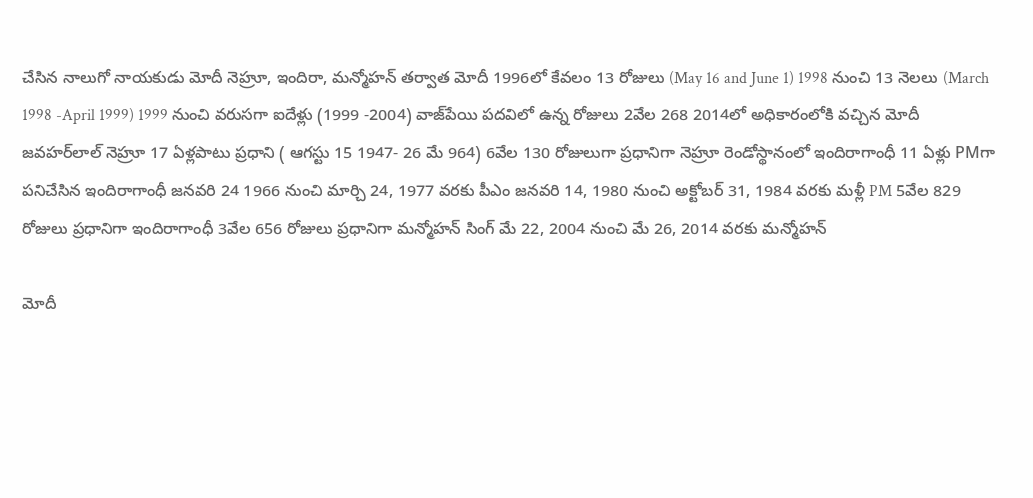చేసిన నాలుగో నాయకుడు మోదీ నెహ్రూ, ఇందిరా, మన్మోహన్‌ తర్వాత మోదీ 1996లో కేవలం 13 రోజులు (May 16 and June 1) 1998 నుంచి 13 నెలలు (March 1998 -April 1999) 1999 నుంచి వరుసగా ఐదేళ్లు (1999 -2004) వాజ్‌పేయి పదవిలో ఉన్న రోజులు 2వేల 268 2014లో అధికారంలోకి వచ్చిన మోదీ జవహర్‌లాల్‌ నెహ్రూ 17 ఏళ్లపాటు ప్రధాని ( ఆగస్టు 15 1947- 26 మే 964) 6వేల 130 రోజులుగా ప్రధానిగా నెహ్రూ రెండోస్థానంలో ఇందిరాగాంధీ 11 ఏళ్లు PMగా పనిచేసిన ఇందిరాగాంధీ జనవరి 24 1966 నుంచి మార్చి 24, 1977 వరకు పీఎం జనవరి 14, 1980 నుంచి అక్టోబర్‌ 31, 1984 వరకు మళ్లీ PM 5వేల 829 రోజులు ప్రధానిగా ఇందిరాగాంధీ 3వేల 656 రోజులు ప్రధానిగా మన్మోహన్‌ సింగ్ మే 22, 2004 నుంచి మే 26, 2014 వరకు మన్మోహన్‌

మోదీ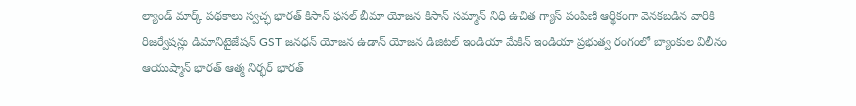ల్యాండ్‌ మార్క్‌ పథకాలు స్వచ్ఛ భారత్‌ కిసాన్‌ ఫసల్‌ బీమా యోజన కిసాన్‌ సమ్మాన్‌ నిధి ఉచిత గ్యాస్‌ పంపిణి ఆర్థికంగా వెనకబడిన వారికి రిజర్వేషన్లు డిమానిటైజేషన్ GST జనధన్‌ యోజన ఉడాన్‌ యోజన డిజిటల్‌ ఇండియా మేకిన్‌ ఇండియా ప్రభుత్వ రంగంలో బ్యాంకుల విలీనం ఆయుష్మాన్‌ భారత్‌ ఆత్మ నిర్భర్‌ భారత్‌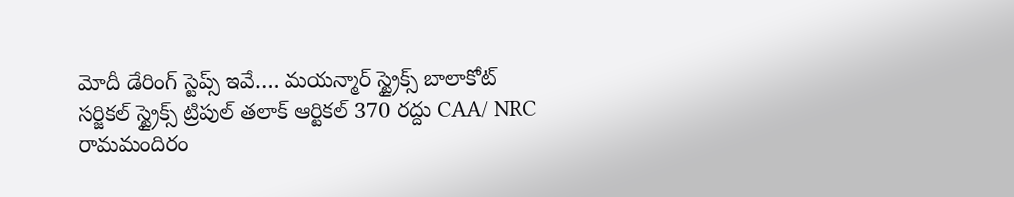మోదీ డేరింగ్‌ స్టెప్స్ ఇవే…. మయన్మార్‌ స్ట్రైక్స్ బాలాకోట్‌ సర్జికల్‌ స్ట్రైక్స్‌ ట్రిపుల్‌ తలాక్‌ ఆర్టికల్‌ 370 రద్దు CAA/ NRC రామమందిరం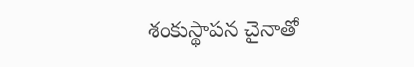శంకుస్థాపన చైనాతో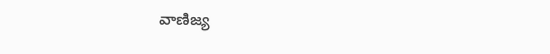వాణిజ్య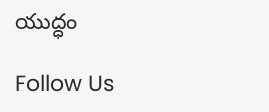యుద్ధం

Follow Us